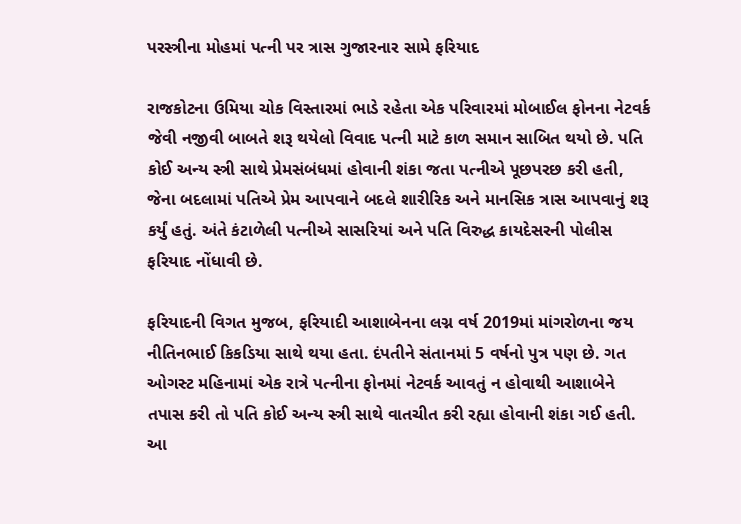પરસ્ત્રીના મોહમાં પત્ની પર ત્રાસ ગુજારનાર સામે ફરિયાદ

રાજકોટના ઉમિયા ચોક વિસ્તારમાં ભાડે રહેતા એક પરિવારમાં મોબાઈલ ફોનના નેટવર્ક જેવી નજીવી બાબતે શરૂ થયેલો વિવાદ પત્ની માટે કાળ સમાન સાબિત થયો છે. પતિ કોઈ અન્ય સ્ત્રી સાથે પ્રેમસંબંધમાં હોવાની શંકા જતા પત્નીએ પૂછપરછ કરી હતી, જેના બદલામાં પતિએ પ્રેમ આપવાને બદલે શારીરિક અને માનસિક ત્રાસ આપવાનું શરૂ કર્યું હતું. અંતે કંટાળેલી પત્નીએ સાસરિયાં અને પતિ વિરુદ્ધ કાયદેસરની પોલીસ ફરિયાદ નોંધાવી છે.

ફરિયાદની વિગત મુજબ, ફરિયાદી આશાબેનના લગ્ન વર્ષ 2019માં માંગરોળના જય નીતિનભાઈ કિકડિયા સાથે થયા હતા. દંપતીને સંતાનમાં 5 વર્ષનો પુત્ર પણ છે. ગત ઓગસ્ટ મહિનામાં એક રાત્રે પત્નીના ફોનમાં નેટવર્ક આવતું ન હોવાથી આશાબેને તપાસ કરી તો પતિ કોઈ અન્ય સ્ત્રી સાથે વાતચીત કરી રહ્યા હોવાની શંકા ગઈ હતી. આ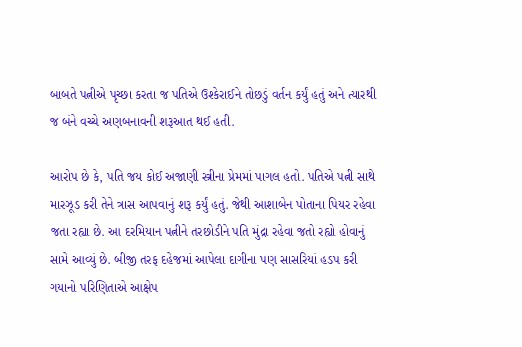બાબતે પત્નીએ પૃચ્છા કરતા જ પતિએ ઉશ્કેરાઈને તોછડું વર્તન કર્યું હતું અને ત્યારથી જ બંને વચ્ચે અણબનાવની શરૂઆત થઈ હતી.

આરોપ છે કે, પતિ જય કોઈ અજાણી સ્ત્રીના પ્રેમમાં પાગલ હતો. પતિએ પત્ની સાથે મારઝૂડ કરી તેને ત્રાસ આપવાનું શરૂ કર્યું હતું. જેથી આશાબેન પોતાના પિયર રહેવા જતા રહ્યા છે. આ દરમિયાન પત્નીને તરછોડીને પતિ મુંદ્રા રહેવા જતો રહ્યો હોવાનું સામે આવ્યું છે. બીજી તરફ દહેજમાં આપેલા દાગીના પણ સાસરિયાં હડપ કરી ગયાનો પરિણિતાએ આક્ષેપ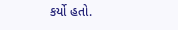કર્યો હતો.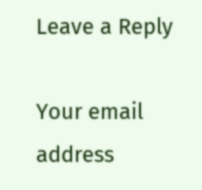Leave a Reply

Your email address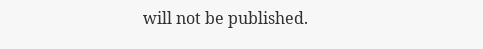will not be published.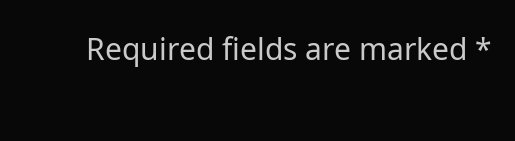Required fields are marked *